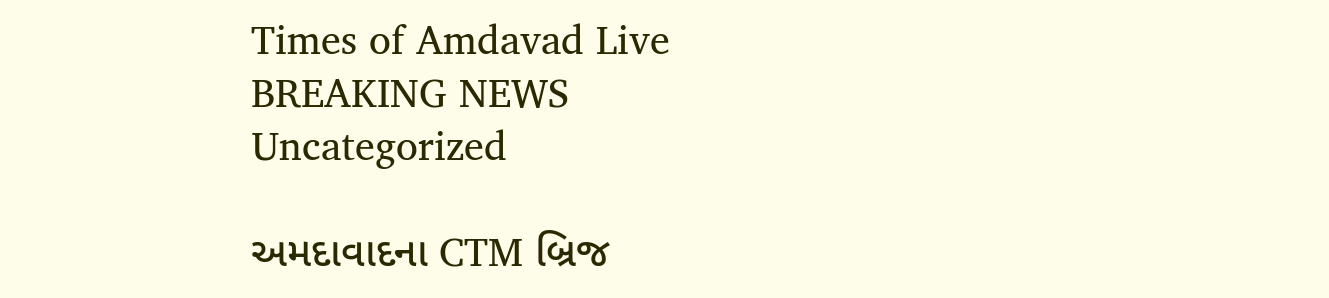Times of Amdavad Live
BREAKING NEWS
Uncategorized

અમદાવાદના CTM બ્રિજ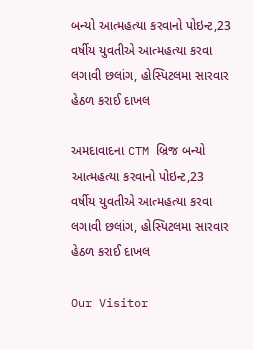બન્યો આત્મહત્યા કરવાનો પોઇન્ટ,23 વર્ષીય યુવતીએ આત્મહત્યા કરવા લગાવી છલાંગ, હોસ્પિટલમા સારવાર હેઠળ કરાઈ દાખલ

અમદાવાદના CTM બ્રિજ બન્યો આત્મહત્યા કરવાનો પોઇન્ટ,23 વર્ષીય યુવતીએ આત્મહત્યા કરવા લગાવી છલાંગ, હોસ્પિટલમા સારવાર હેઠળ કરાઈ દાખલ

Our Visitor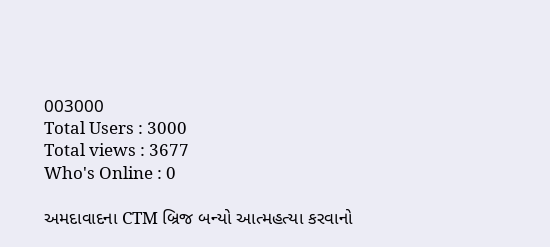003000
Total Users : 3000
Total views : 3677
Who's Online : 0

અમદાવાદના CTM બ્રિજ બન્યો આત્મહત્યા કરવાનો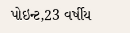પોઇન્ટ,23 વર્ષીય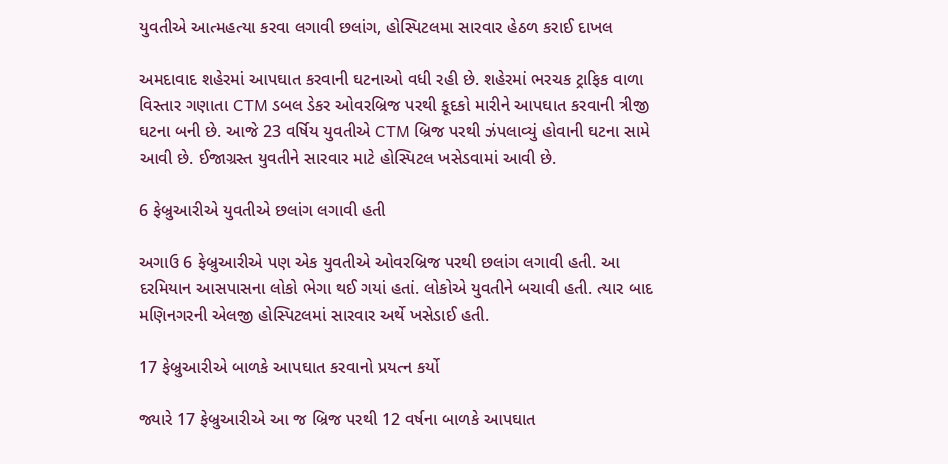યુવતીએ આત્મહત્યા કરવા લગાવી છલાંગ, હોસ્પિટલમા સારવાર હેઠળ કરાઈ દાખલ

અમદાવાદ શહેરમાં આપઘાત કરવાની ઘટનાઓ વધી રહી છે. શહેરમાં ભરચક ટ્રાફિક વાળા વિસ્તાર ગણાતા CTM ડબલ ડેકર ઓવરબ્રિજ પરથી કૂદકો મારીને આપઘાત કરવાની ત્રીજી ઘટના બની છે. આજે 23 વર્ષિય યુવતીએ CTM બ્રિજ પરથી ઝંપલાવ્યું હોવાની ઘટના સામે આવી છે. ઈજાગ્રસ્ત યુવતીને સારવાર માટે હોસ્પિટલ ખસેડવામાં આવી છે.

6 ફેબ્રુઆરીએ યુવતીએ છલાંગ લગાવી હતી

અગાઉ 6 ફેબ્રુઆરીએ પણ એક યુવતીએ ઓવરબ્રિજ પરથી છલાંગ લગાવી હતી. આ દરમિયાન આસપાસના લોકો ભેગા થઈ ગયાં હતાં. લોકોએ યુવતીને બચાવી હતી. ત્યાર બાદ મણિનગરની એલજી હોસ્પિટલમાં સારવાર અર્થે ખસેડાઈ હતી.

17 ફેબ્રુઆરીએ બાળકે આપઘાત કરવાનો પ્રયત્ન કર્યો

જ્યારે 17 ફેબ્રુઆરીએ આ જ બ્રિજ પરથી 12 વર્ષના બાળકે આપઘાત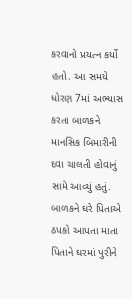કરવાનો પ્રયત્ન કર્યો હતો. આ સમયે ધોરણ 7માં અભ્યાસ કરતા બાળકને માનસિક બિમારીની દવા ચાલતી હોવાનું સામે આવ્યું હતું. બાળકને ઘરે પિતાએ ઠપકો આપતા માતા પિતાને ઘરમાં પુરીને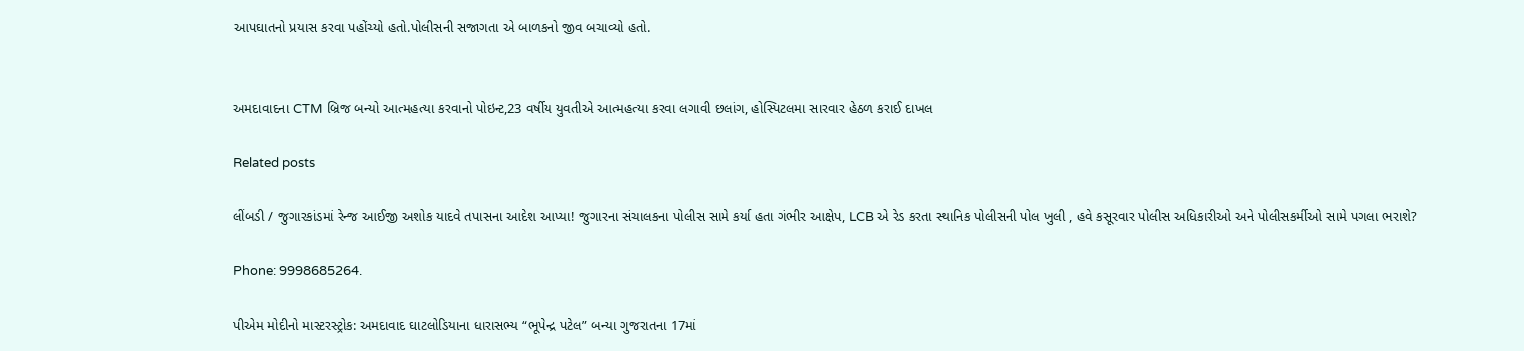આપઘાતનો પ્રયાસ કરવા પહોંચ્યો હતો.પોલીસની સજાગતા એ બાળકનો જીવ બચાવ્યો હતો.


અમદાવાદના CTM બ્રિજ બન્યો આત્મહત્યા કરવાનો પોઇન્ટ,23 વર્ષીય યુવતીએ આત્મહત્યા કરવા લગાવી છલાંગ, હોસ્પિટલમા સારવાર હેઠળ કરાઈ દાખલ

Related posts

લીંબડી / જુગારકાંડમાં રેન્જ આઈજી અશોક યાદવે તપાસના આદેશ આપ્યા! જુગારના સંચાલકના પોલીસ સામે કર્યા હતા ગંભીર આક્ષેપ, LCB એ રેડ કરતા સ્થાનિક પોલીસની પોલ ખુલી , હવે કસૂરવાર પોલીસ અધિકારીઓ અને પોલીસકર્મીઓ સામે પગલા ભરાશે?

Phone: 9998685264.

પીએમ મોદીનો માસ્ટરસ્ટ્રોક: અમદાવાદ ઘાટલોડિયાના ધારાસભ્ય “ભૂપેન્દ્ર પટેલ” બન્યા ગુજરાતના 17માં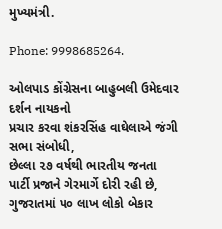મુખ્યમંત્રી.

Phone: 9998685264.

ઓલપાડ કોંગ્રેસના બાહુબલી ઉમેદવાર દર્શન નાયકનો
પ્રચાર કરવા શંકરસિંહ વાઘેલાએ જંગી સભા સંબોધી,
છેલ્લા ૨૭ વર્ષથી ભારતીય જનતા પાર્ટી પ્રજાને ગેરમાર્ગે દોરી રહી છે, ગુજરાતમાં ૫૦ લાખ લોકો બેકાર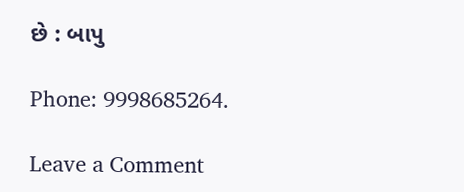છે : બાપુ

Phone: 9998685264.

Leave a Comment